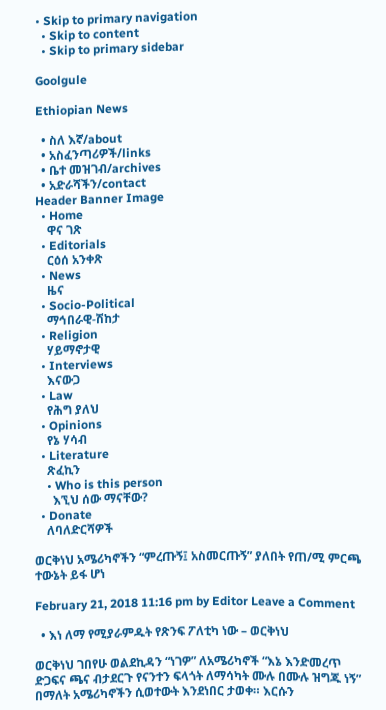• Skip to primary navigation
  • Skip to content
  • Skip to primary sidebar

Goolgule

Ethiopian News

  • ስለ እኛ/about
  • አስፈንጣሪዎች/links
  • ቤተ መዝገብ/archives
  • አድራሻችን/contact
Header Banner Image
  • Home
    ዋና ገጽ
  • Editorials
    ርዕሰ አንቀጽ
  • News
    ዜና
  • Socio-Political
    ማኅበራዊ-ሽከታ
  • Religion
    ሃይማኖታዊ
  • Interviews
    እናውጋ
  • Law
    የሕግ ያለህ
  • Opinions
    የኔ ሃሳብ
  • Literature
    ጽፈኪን
    • Who is this person
      እኚህ ሰው ማናቸው?
  • Donate
    ለባለድርሻዎች

ወርቅነህ አሜሪካኖችን “ምረጡኝ፤ አስመርጡኝ” ያለበት የጠ/ሚ ምርጫ ተውኔት ይፋ ሆነ

February 21, 2018 11:16 pm by Editor Leave a Comment

  • እነ ለማ የሚያራምዱት የጽንፍ ፖለቲካ ነው – ወርቅነህ

ወርቅነህ ገበየሁ ወልደኪዳን “ነገዎ” ለአሜሪካኖች “እኔ እንድመረጥ ድጋፍና ጫና ብታደርጉ የናንተን ፍላጎት ለማሳካት ሙሉ በሙሉ ዝግጁ ነኝ” በማለት አሜሪካኖችን ሲወተውት እንደነበር ታወቀ። እርሱን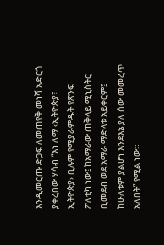እንዲመርጡ ድጋፍ ለመጠየቅ መነሻ አድርጎ ያቀረበው ሃሳብ “እነ ለማ ‹ኢትዮጵያ፣ ኢትዮጵያ› ቢሉም የሚያራምዱት የጽንፍ ፖለቲካ ነው፤ ከአማራው ጠቅላይ ሚኒስትር ቢመደብ ወደ አማራ ማድላቱ አይቀርም፤ ከሁለቱም ያልሆነ እንደእኔ ያለ ሰው መመረጥ አለበት” የሚል ነው።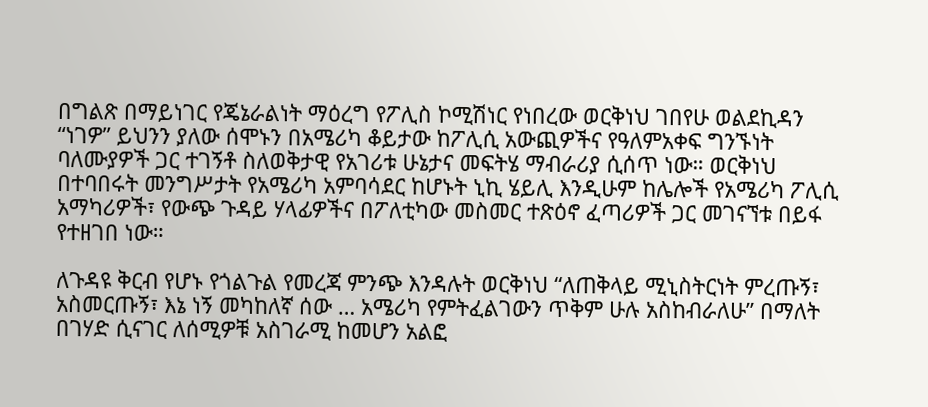በግልጽ በማይነገር የጄኔራልነት ማዕረግ የፖሊስ ኮሚሽነር የነበረው ወርቅነህ ገበየሁ ወልደኪዳን “ነገዎ” ይህንን ያለው ሰሞኑን በአሜሪካ ቆይታው ከፖሊሲ አውጪዎችና የዓለምአቀፍ ግንኙነት ባለሙያዎች ጋር ተገኝቶ ስለወቅታዊ የአገሪቱ ሁኔታና መፍትሄ ማብራሪያ ሲሰጥ ነው። ወርቅነህ በተባበሩት መንግሥታት የአሜሪካ አምባሳደር ከሆኑት ኒኪ ሄይሊ እንዲሁም ከሌሎች የአሜሪካ ፖሊሲ አማካሪዎች፣ የውጭ ጉዳይ ሃላፊዎችና በፖለቲካው መስመር ተጽዕኖ ፈጣሪዎች ጋር መገናኘቱ በይፋ የተዘገበ ነው።

ለጉዳዩ ቅርብ የሆኑ የጎልጉል የመረጃ ምንጭ እንዳሉት ወርቅነህ “ለጠቅላይ ሚኒስትርነት ምረጡኝ፣ አስመርጡኝ፣ እኔ ነኝ መካከለኛ ሰው … አሜሪካ የምትፈልገውን ጥቅም ሁሉ አስከብራለሁ” በማለት በገሃድ ሲናገር ለሰሚዎቹ አስገራሚ ከመሆን አልፎ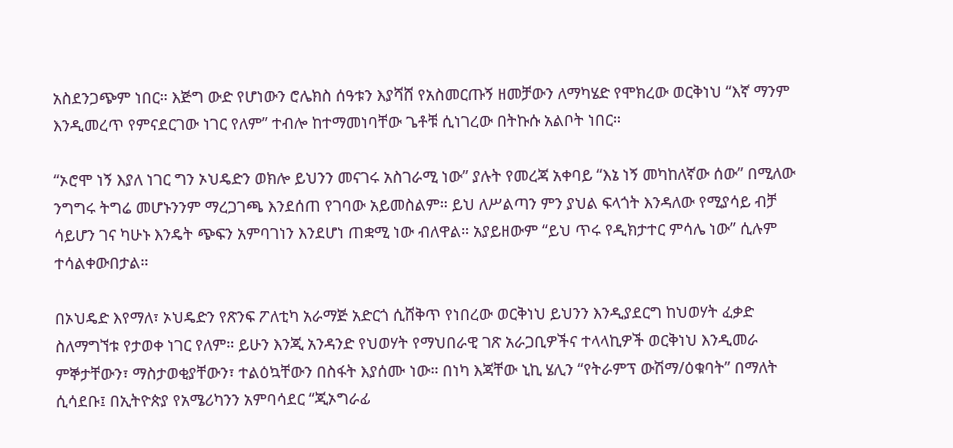አስደንጋጭም ነበር። እጅግ ውድ የሆነውን ሮሌክስ ሰዓቱን እያሻሸ የአስመርጡኝ ዘመቻውን ለማካሄድ የሞክረው ወርቅነህ “እኛ ማንም እንዲመረጥ የምናደርገው ነገር የለም” ተብሎ ከተማመነባቸው ጌቶቹ ሲነገረው በትኩሱ አልቦት ነበር።

“ኦሮሞ ነኝ እያለ ነገር ግን ኦህዴድን ወክሎ ይህንን መናገሩ አስገራሚ ነው” ያሉት የመረጃ አቀባይ “እኔ ነኝ መካከለኛው ሰው” በሚለው ንግግሩ ትግሬ መሆኑንንም ማረጋገጫ እንደሰጠ የገባው አይመስልም። ይህ ለሥልጣን ምን ያህል ፍላጎት እንዳለው የሚያሳይ ብቻ ሳይሆን ገና ካሁኑ እንዴት ጭፍን አምባገነን እንደሆነ ጠቋሚ ነው ብለዋል። አያይዘውም “ይህ ጥሩ የዲክታተር ምሳሌ ነው” ሲሉም ተሳልቀውበታል።

በኦህዴድ እየማለ፣ ኦህዴድን የጽንፍ ፖለቲካ አራማጅ አድርጎ ሲሸቅጥ የነበረው ወርቅነህ ይህንን እንዲያደርግ ከህወሃት ፈቃድ ስለማግኘቱ የታወቀ ነገር የለም። ይሁን እንጂ አንዳንድ የህወሃት የማህበራዊ ገጽ አራጋቢዎችና ተላላኪዎች ወርቅነህ እንዲመራ ምኞታቸውን፣ ማስታወቂያቸውን፣ ተልዕኳቸውን በስፋት እያሰሙ ነው። በነካ እጃቸው ኒኪ ሄሊን “የትራምፕ ውሽማ/ዕቁባት” በማለት ሲሳደቡ፤ በኢትዮጵያ የአሜሪካንን አምባሳደር “ጂኦግራፊ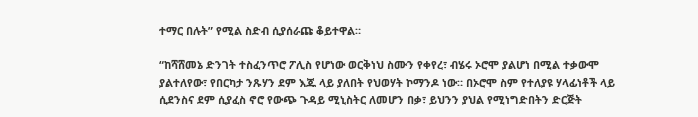ተማር በሉት” የሚል ስድብ ሲያሰራጩ ቆይተዋል።

“ከሻሸመኔ ድንገት ተስፈንጥሮ ፖሊስ የሆነው ወርቅነህ ስሙን የቀየረ፣ ብሄሩ ኦሮሞ ያልሆነ በሚል ተቃውሞ ያልተለየው፣ የበርካታ ንጹሃን ደም እጁ ላይ ያለበት የህወሃት ኮማንዶ ነው። በኦሮሞ ስም የተለያዩ ሃላፊነቶች ላይ ሲደንስና ደም ሲያፈስ ኖሮ የውጭ ጉዳይ ሚኒስትር ለመሆን በቃ፣ ይህንን ያህል የሚነግድበትን ድርጅት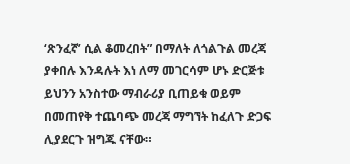‘ጽንፈኛ’ ሲል ቆመረበት” በማለት ለጎልጉል መረጃ ያቀበሉ እንዳሉት እነ ለማ መገርሳም ሆኑ ድርጅቱ ይህንን አንስተው ማብራሪያ ቢጠይቁ ወይም በመጠየቅ ተጨባጭ መረጃ ማግኘት ከፈለጉ ድጋፍ ሊያደርጉ ዝግጁ ናቸው።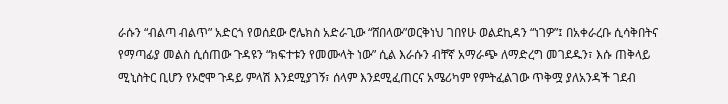ራሱን “ብልጣ ብልጥ” አድርጎ የወሰደው ሮሌክስ አድራጊው “ሸበላው”ወርቅነህ ገበየሁ ወልደኪዳን “ነገዎ”፤ በአቀራረቡ ሲሳቅበትና የማጣፊያ መልስ ሲሰጠው ጉዳዩን “ክፍተቱን የመሙላት ነው” ሲል እራሱን ብቸኛ አማራጭ ለማድረግ መገደዱን፣ እሱ ጠቅላይ ሚኒስትር ቢሆን የኦሮሞ ጉዳይ ምላሽ እንደሚያገኝ፣ ሰላም እንደሚፈጠርና አሜሪካም የምትፈልገው ጥቅሟ ያለአንዳች ገደብ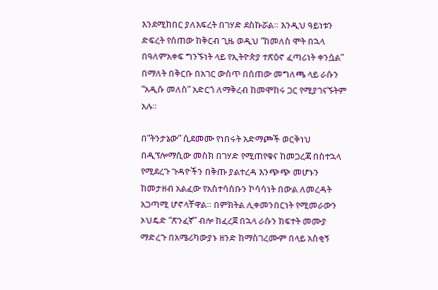እንደሚከበር ያለእፍረት በገሃድ ደስኩሯል። እንዲህ ዓይነቱን ድፍረት የሰጠው ከቅርብ ጊዜ ወዲህ “ከመለስ ሞት በኋላ በዓለምአቀፍ ግንኙነት ላይ የኢትዮጵያ ተጽዕኖ ፈጣሪነት ቀንሷል” በማለት በቅርቡ በአገር ውስጥ በሰጠው መግለጫ ላይ ራሱን “አዲሱ መለስ” አድርጎ ለማቅረብ ከመሞከሩ ጋር የሚያገናኙትም አሉ።

በ“ትንታኔው” ሲደመሙ የነበሩት አድማጮች ወርቅነህ በዲፕሎማሲው መስክ በገሃድ የሚጠየቁና ከመጋረጃ በስተኋላ የሚደረጉ ጉዳዮችን በቅጡ ያልተረዳ እንጭጭ መሆኑን ከመታዘብ አልፈው የአስተሳሰቡን ኮሳሳነት በውል ለመረዳት አጋጣሚ ሆኖላቸዋል። በምክትል ሊቀመንበርነት የሚመራውን ኦህዴድ “ጽንፈኛ” ብሎ ከፈረጀ በኋላ ራሱን ክፍተት መሙያ ማድረጉ በአሜሪካውያኑ ዘንድ ከማስገረሙም በላይ አስቂኝ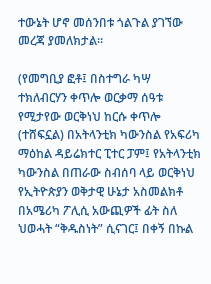ተውኔት ሆኖ መሰንበቱ ጎልጉል ያገኘው መረጃ ያመለክታል።

(የመግቢያ ፎቶ፤ በስተግራ ካሣ ተክለብርሃን ቀጥሎ ወርቃማ ሰዓቱ የሚታየው ወርቅነህ ከርሱ ቀጥሎ (ተሸፍኗል) በአትላንቲክ ካውንስል የአፍሪካ ማዕከል ዳይሬክተር ፒተር ፓም፤ የአትላንቲክ ካውንስል በጠራው ስብሰባ ላይ ወርቅነህ የኢትዮጵያን ወቅታዊ ሁኔታ አስመልክቶ በአሜሪካ ፖሊሲ አውጪዎች ፊት ስለ ህወሓት “ቅዱስነት” ሲናገር፤ በቀኝ በኩል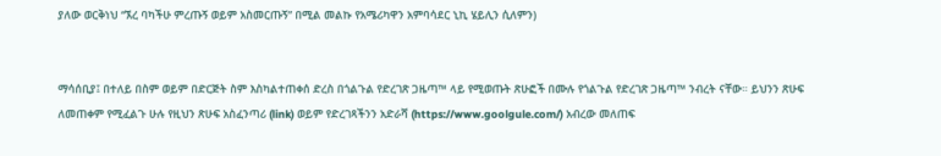ያለው ወርቅነህ “ኧረ ባካችሁ ምረጡኝ ወይም አስመርጡኝ” በሚል መልኩ የአሜሪካዋን አምባሳደር ኒኪ ሄይሊን ሲለምን)


ማሳሰቢያ፤ በተለይ በስም ወይም በድርጅት ስም እስካልተጠቀሰ ድረስ በጎልጉል የድረገጽ ጋዜጣ™ ላይ የሚወጡት ጽሁፎች በሙሉ የጎልጉል የድረገጽ ጋዜጣ™ ንብረት ናቸው። ይህንን ጽሁፍ ለመጠቀም የሚፈልጉ ሁሉ የዚህን ጽሁፍ አስፈንጣሪ (link) ወይም የድረገጻችንን አድራሻ (https://www.goolgule.com/) አብረው መለጠፍ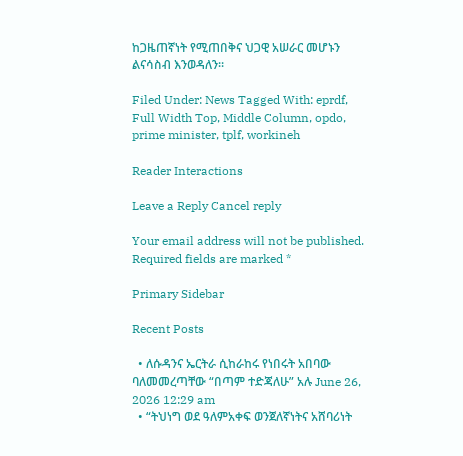ከጋዜጠኛነት የሚጠበቅና ህጋዊ አሠራር መሆኑን ልናሳስብ እንወዳለን።

Filed Under: News Tagged With: eprdf, Full Width Top, Middle Column, opdo, prime minister, tplf, workineh

Reader Interactions

Leave a Reply Cancel reply

Your email address will not be published. Required fields are marked *

Primary Sidebar

Recent Posts

  • ለሱዳንና ኤርትራ ሲከራከሩ የነበሩት አበባው ባለመመረጣቸው “በጣም ተድጃለሁ” አሉ June 26, 2026 12:29 am
  • “ትህነግ ወደ ዓለምአቀፍ ወንጀለኛነትና አሸባሪነት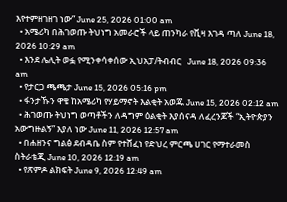እየተምዘገዘገ ነው” June 25, 2026 01:00 am
  • አሜሪካ በሕገወጡ ትህነግ አመራሮች ላይ ጠንካራ የቪዛ እገዳ ጣለ June 18, 2026 10:29 am
  • እንደ ሌሊት ወፏ የሚንቀሳቀሰው ኢህአፓ/ትብብር   June 18, 2026 09:36 am
  • የታርጋ ጫጫታ June 15, 2026 05:16 pm
  • ፋንታኹን ዋቄ ከአሜሪካ የሃይማኖት እልቂት አወጁ June 15, 2026 02:12 am
  • ሕገወጡ ትህነግ ወጣቶችን ለዳግም ዕልቂት እያሰናዳ ለፈረንጆች “ኢትዮጵያን አውግዙልኝ” እያለ ነው June 11, 2026 12:57 am
  • በሐዘንና ግልፅ ደብዳቤ ስም የተሸፈነ የድህረ ምርጫ ሀገር የማተራመስ ስትራቴጂ June 10, 2026 12:19 am
  • የጽምዶ ልክፍት June 9, 2026 12:49 am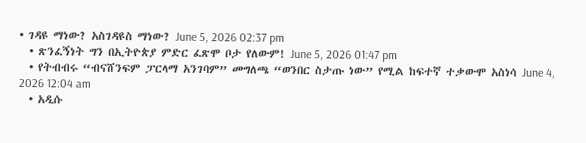• ገዳዩ ማነው? አስገዳዩስ ማነው? June 5, 2026 02:37 pm
  • ጽንፈኝነት ግን በኢትዮጵያ ምድር ፈጽሞ ቦታ የለውም! June 5, 2026 01:47 pm
  • የትብብሩ “ብናሸንፍም ፓርላማ አንገባም” መግለጫ “ወንበር ስታጡ ነው” የሚል ከፍተኛ ተቃውሞ አስነሳ June 4, 2026 12:04 am
  • አዲሱ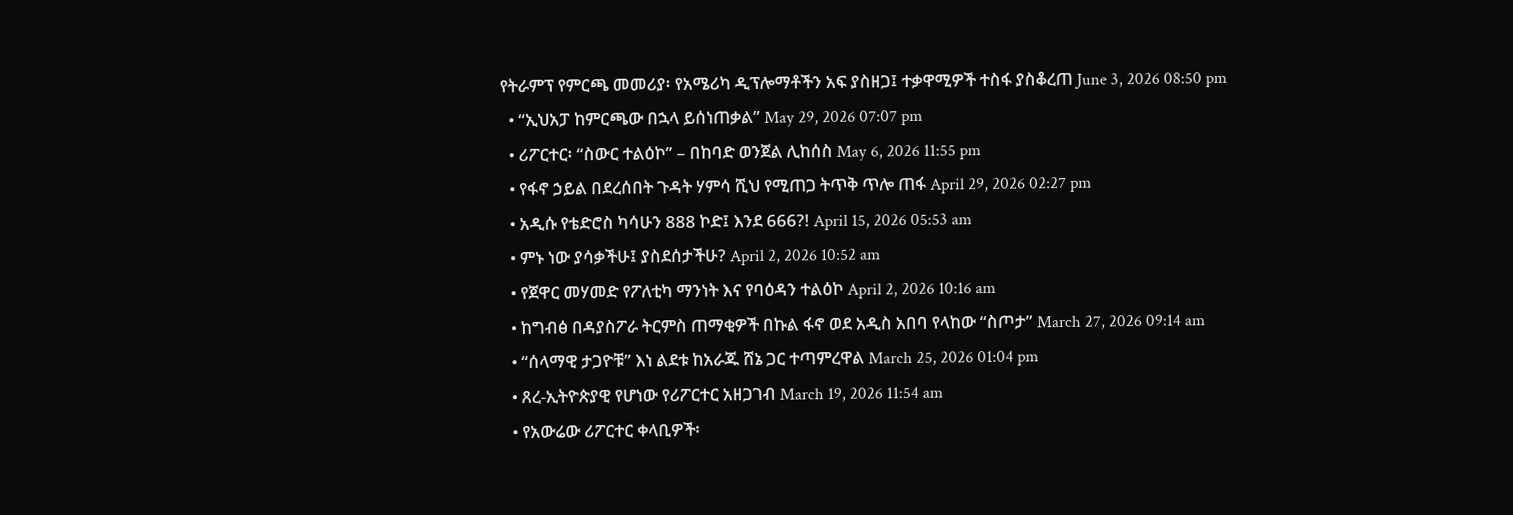የትራምፕ የምርጫ መመሪያ፡ የአሜሪካ ዲፕሎማቶችን አፍ ያስዘጋ፤ ተቃዋሚዎች ተስፋ ያስቆረጠ June 3, 2026 08:50 pm
  • “ኢህአፓ ከምርጫው በኋላ ይሰነጠቃል” May 29, 2026 07:07 pm
  • ሪፖርተር፡ “ስውር ተልዕኮ” – በከባድ ወንጀል ሊከሰስ May 6, 2026 11:55 pm
  • የፋኖ ኃይል በደረሰበት ጉዳት ሃምሳ ሺህ የሚጠጋ ትጥቅ ጥሎ ጠፋ April 29, 2026 02:27 pm
  • አዲሱ የቴድሮስ ካሳሁን 888 ኮድ፤ እንደ 666?! April 15, 2026 05:53 am
  • ምኑ ነው ያሳቃችሁ፤ ያስደሰታችሁ? April 2, 2026 10:52 am
  • የጀዋር መሃመድ የፖለቲካ ማንነት እና የባዕዳን ተልዕኮ April 2, 2026 10:16 am
  • ከግብፅ በዳያስፖራ ትርምስ ጠማቂዎች በኩል ፋኖ ወደ አዲስ አበባ የላከው “ስጦታ” March 27, 2026 09:14 am
  • “ሰላማዊ ታጋዮቹ” እነ ልደቱ ከአራጁ ሸኔ ጋር ተጣምረዋል March 25, 2026 01:04 pm
  • ጸረ-ኢትዮጵያዊ የሆነው የሪፖርተር አዘጋገብ March 19, 2026 11:54 am
  • የአውሬው ሪፖርተር ቀላቢዎች፡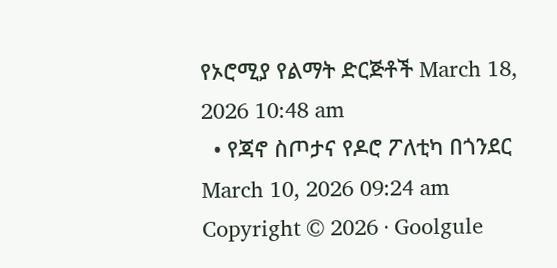የኦሮሚያ የልማት ድርጅቶች March 18, 2026 10:48 am
  • የጃኖ ስጦታና የዶሮ ፖለቲካ በጎንደር March 10, 2026 09:24 am
Copyright © 2026 · Goolgule